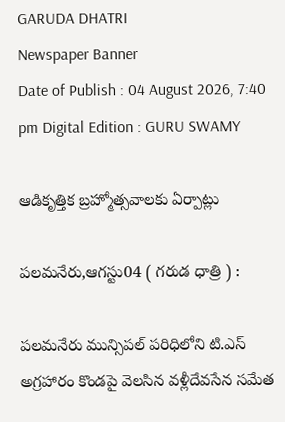GARUDA DHATRI
Newspaper Banner
Date of Publish : 04 August 2026, 7:40 pm Digital Edition : GURU SWAMY

ఆడికృత్తిక బ్రహ్మోత్సవాలకు ఏర్పాట్లు

పలమనేరు,ఆగస్టు04 ( గరుడ ధాత్రి ) :

పలమనేరు మున్సిపల్ పరిధిలోని టి.ఎస్ అగ్రహారం కొండపై వెలసిన వళ్లీదేవసేన సమేత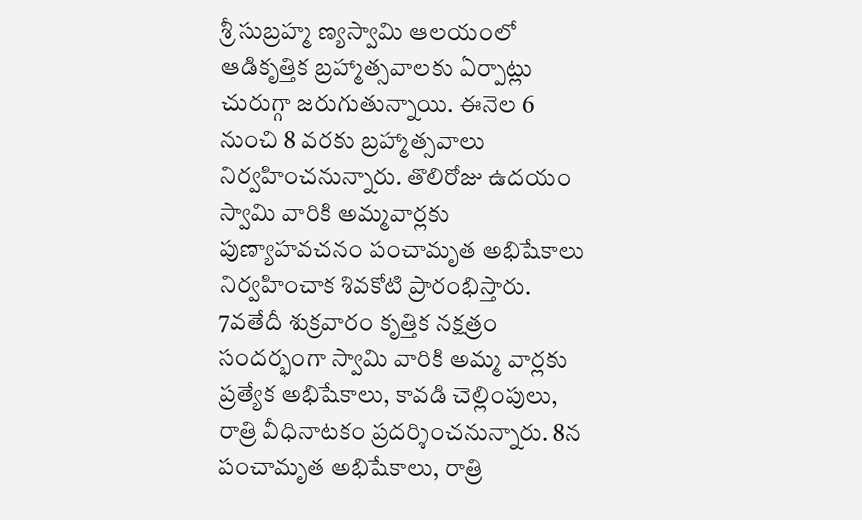శ్రీ సుబ్రహ్మ ణ్యస్వామి ఆలయంలో ఆడికృత్తిక బ్రహ్మాత్సవాలకు ఏర్పాట్లు చురుగ్గా జరుగుతున్నాయి. ఈనెల 6 నుంచి 8 వరకు బ్రహ్మాత్సవాలు నిర్వహించనున్నారు. తొలిరోజు ఉదయం స్వామి వారికి అమ్మవార్లకు పుణ్యాహవచనం పంచామృత అభిషేకాలు నిర్వహించాక శివకోటి ప్రారంభిస్తారు. 7వతేదీ శుక్రవారం కృత్తిక నక్షత్రం సందర్భంగా స్వామి వారికి అమ్మ వార్లకు ప్రత్యేక అభిషేకాలు, కావడి చెల్లింపులు, రాత్రి వీధినాటకం ప్రదర్శించనున్నారు. 8న పంచామృత అభిషేకాలు, రాత్రి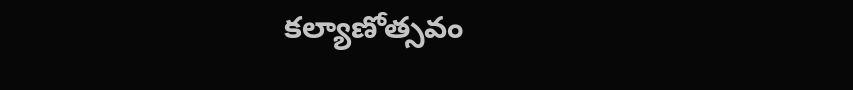కల్యాణోత్సవం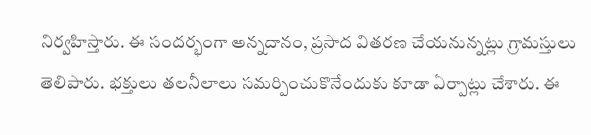నిర్వహిస్తారు. ఈ సందర్భంగా అన్నదానం, ప్రసాద వితరణ చేయనున్నట్లు గ్రామస్తులు తెలిపారు. భక్తులు తలనీలాలు సమర్పించుకొనేందుకు కూడా ఏర్పాట్లు చేశారు. ఈ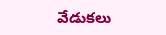వేడుకలు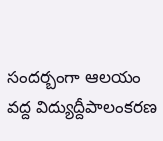సందర్బంగా ఆలయం వద్ద విద్యుద్దీపాలంకరణ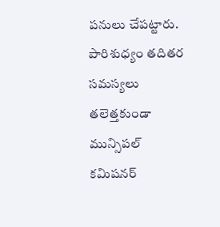పనులు చేపట్టారు. పారిశుధ్యం తదితర సమస్యలు తలెత్తకుండా మున్సిపల్ కమిషనర్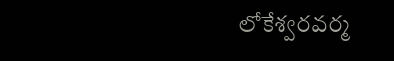లోకేశ్వరవర్మ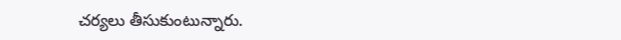చర్యలు తీసుకుంటున్నారు.